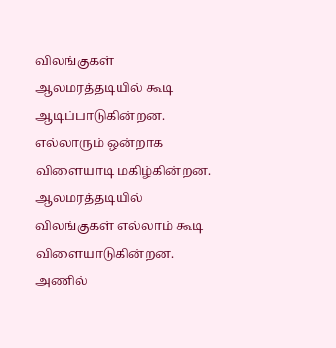விலங்குகள் ஆலமரத்தடியில் கூடி ஆடிப்பாடுகின்றன. எல்லாரும் ஒன்றாக விளையாடி மகிழ்கின்றன.
ஆலமரத்தடியில் விலங்குகள் எல்லாம் கூடி விளையாடுகின்றன. அணில்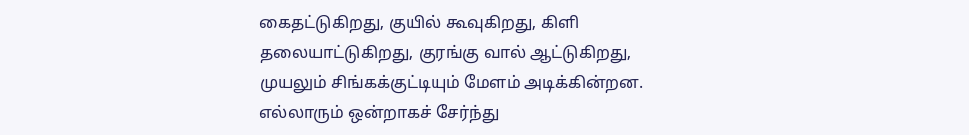கைதட்டுகிறது, குயில் கூவுகிறது, கிளி தலையாட்டுகிறது, குரங்கு வால் ஆட்டுகிறது, முயலும் சிங்கக்குட்டியும் மேளம் அடிக்கின்றன. எல்லாரும் ஒன்றாகச் சேர்ந்து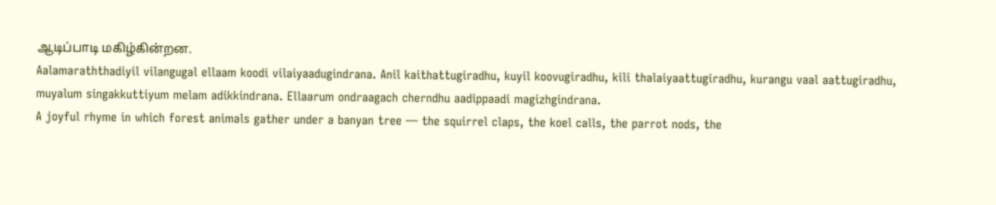ஆடிப்பாடி மகிழ்கின்றன.
Aalamaraththadiyil vilangugal ellaam koodi vilaiyaadugindrana. Anil kaithattugiradhu, kuyil koovugiradhu, kili thalaiyaattugiradhu, kurangu vaal aattugiradhu, muyalum singakkuttiyum melam adikkindrana. Ellaarum ondraagach cherndhu aadippaadi magizhgindrana.
A joyful rhyme in which forest animals gather under a banyan tree — the squirrel claps, the koel calls, the parrot nods, the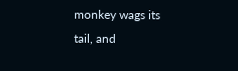monkey wags its tail, and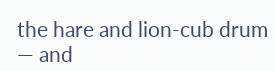the hare and lion-cub drum — and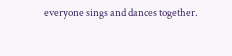everyone sings and dances together.